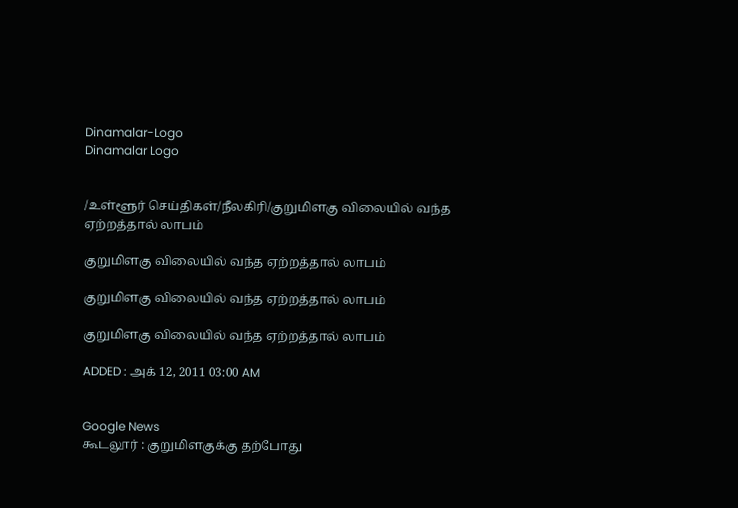Dinamalar-Logo
Dinamalar Logo


/உள்ளூர் செய்திகள்/நீலகிரி/குறுமிளகு விலையில் வந்த ஏற்றத்தால் லாபம்

குறுமிளகு விலையில் வந்த ஏற்றத்தால் லாபம்

குறுமிளகு விலையில் வந்த ஏற்றத்தால் லாபம்

குறுமிளகு விலையில் வந்த ஏற்றத்தால் லாபம்

ADDED : அக் 12, 2011 03:00 AM


Google News
கூடலூர் : குறுமிளகுக்கு தற்போது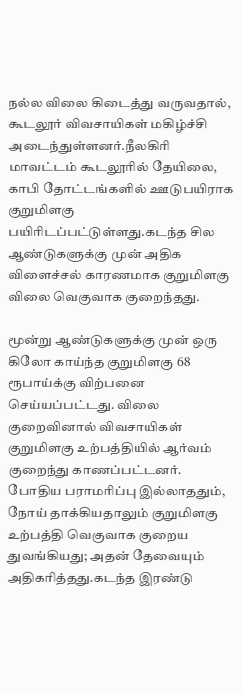நல்ல விலை கிடைத்து வருவதால், கூடலூர் விவசாயிகள் மகிழ்ச்சி அடைந்துள்ளனர்.நீலகிரி மாவட்டம் கூடலூரில் தேயிலை, காபி தோட்டங்களில் ஊடுபயிராக குறுமிளகு பயிரிடப்பட்டுள்ளது.கடந்த சில ஆண்டுகளுக்கு முன் அதிக விளைச்சல் காரணமாக குறுமிளகு விலை வெகுவாக குறைந்தது.

மூன்று ஆண்டுகளுக்கு முன் ஒரு கிலோ காய்ந்த குறுமிளகு 68 ரூபாய்க்கு விற்பனை செய்யப்பட்டது. விலை குறைவினால் விவசாயிகள் குறுமிளகு உற்பத்தியில் ஆர்வம் குறைந்து காணப்பட்டனர். போதிய பராமரிப்பு இல்லாததும், நோய் தாக்கியதாலும் குறுமிளகு உற்பத்தி வெகுவாக குறைய துவங்கியது; அதன் தேவையும் அதிகரித்தது.கடந்த இரண்டு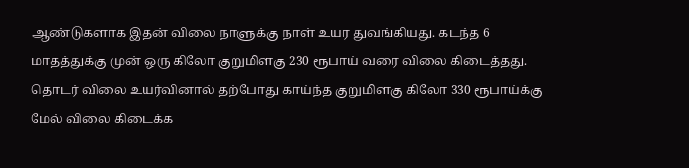ஆண்டுகளாக இதன் விலை நாளுக்கு நாள் உயர துவங்கியது. கடந்த 6 மாதத்துக்கு முன் ஒரு கிலோ குறுமிளகு 230 ரூபாய் வரை விலை கிடைத்தது. தொடர் விலை உயர்வினால் தற்போது காய்ந்த குறுமிளகு கிலோ 330 ரூபாய்க்கு மேல் விலை கிடைக்க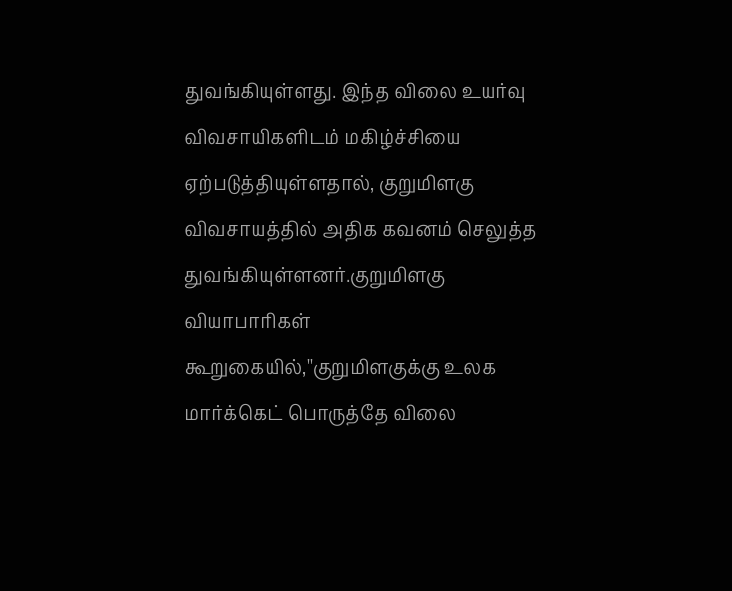துவங்கியுள்ளது. இந்த விலை உயர்வு விவசாயிகளிடம் மகிழ்ச்சியை ஏற்படுத்தியுள்ளதால், குறுமிளகு விவசாயத்தில் அதிக கவனம் செலுத்த துவங்கியுள்ளனர்.குறுமிளகு வியாபாரிகள் கூறுகையில்,''குறுமிளகுக்கு உலக மார்க்கெட் பொருத்தே விலை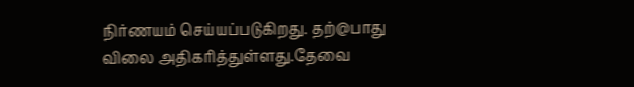நிர்ணயம் செய்யப்படுகிறது. தற்@பாது விலை அதிகரித்துள்ளது.தேவை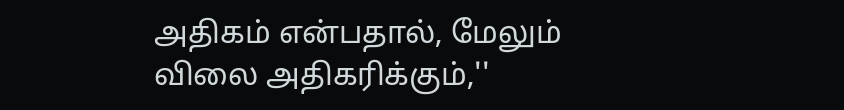அதிகம் என்பதால், மேலும் விலை அதிகரிக்கும்,''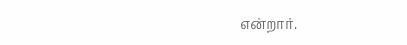என்றார்.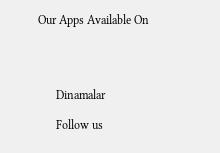Our Apps Available On




      Dinamalar

      Follow us